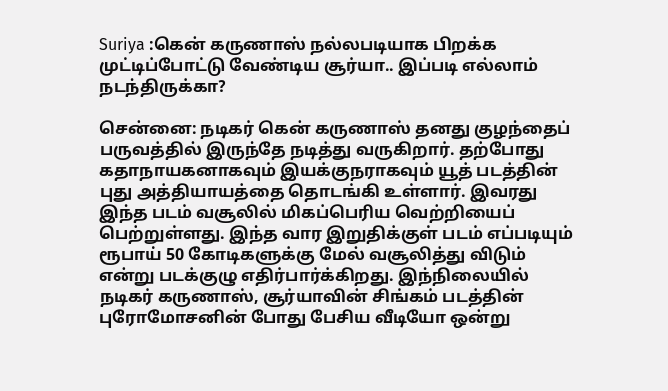Suriya :கென் கருணாஸ் நல்லபடியாக பிறக்க முட்டிப்போட்டு வேண்டிய சூர்யா.. இப்படி எல்லாம் நடந்திருக்கா?

சென்னை: நடிகர் கென் கருணாஸ் தனது குழந்தைப் பருவத்தில் இருந்தே நடித்து வருகிறார். தற்போது கதாநாயகனாகவும் இயக்குநராகவும் யூத் படத்தின் புது அத்தியாயத்தை தொடங்கி உள்ளார். இவரது இந்த படம் வசூலில் மிகப்பெரிய வெற்றியைப் பெற்றுள்ளது. இந்த வார இறுதிக்குள் படம் எப்படியும் ரூபாய் 50 கோடிகளுக்கு மேல் வசூலித்து விடும் என்று படக்குழு எதிர்பார்க்கிறது. இந்நிலையில் நடிகர் கருணாஸ், சூர்யாவின் சிங்கம் படத்தின் புரோமோசனின் போது பேசிய வீடியோ ஒன்று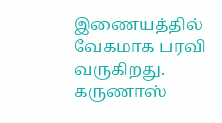இணையத்தில் வேகமாக பரவி வருகிறது. கருணாஸ்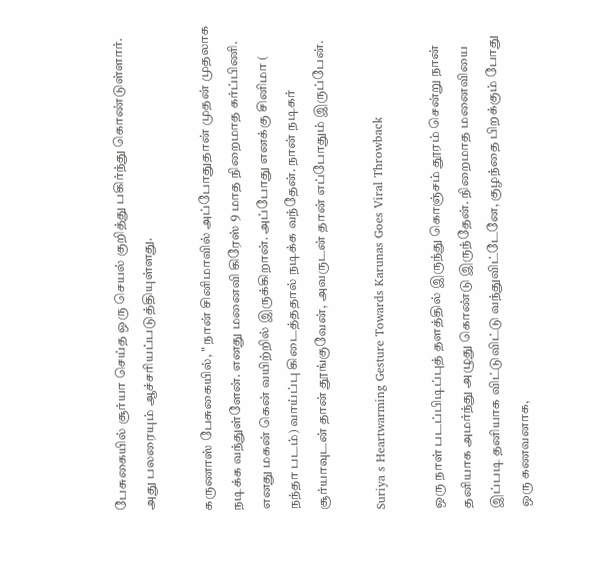பேசுகையில் சூர்யா செய்த ஒரு செயல் குறித்து பகிர்ந்து கொண்டுள்ளார். அது பலரையும் ஆச்சரியப்படுத்தியுள்ளது.

கருணாஸ் பேசுகையில், " நான் சினிமாவில் அப்போதுதான் முதன் முதலாக நடிக்க வந்துள்ளேன். எனது மனைவி கிரேஸ் 9 மாத நிறைமாத கர்ப்பிணி. எனது மகன் கென் வயிற்றில் இருக்கிறான். அப்போது எனக்கு சினிமா ( நந்தா படம்) வாய்ப்பு கிடைத்ததால் நடிக்க வந்தேன். நான் நடிகர் சூர்யாவுடன் தான் தூங்குவேன், அவருடன் தான் எப்போதும் இருப்பேன்.

Suriya s Heartwarming Gesture Towards Karunas Goes Viral Throwback

ஒரு நாள் படப்பிடிப்புத் தளத்தில் இருந்து கொஞ்சம் தூரம் சென்று நான் தனியாக அமர்ந்து அழுது கொண்டு இருந்தேன். நிறைமாத மனைவியை இப்படி தனியாக விட்டுவிட்டு வந்துவிட்டேனே, குழந்தை பிறக்கும் போது ஒரு கணவனாக,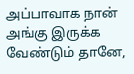அப்பாவாக நான் அங்கு இருக்க வேண்டும் தானே,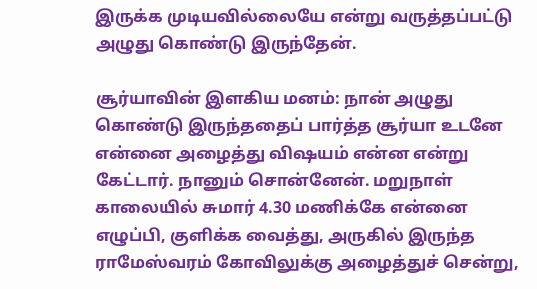இருக்க முடியவில்லையே என்று வருத்தப்பட்டு அழுது கொண்டு இருந்தேன்.

சூர்யாவின் இளகிய மனம்: நான் அழுது கொண்டு இருந்ததைப் பார்த்த சூர்யா உடனே என்னை அழைத்து விஷயம் என்ன என்று கேட்டார். நானும் சொன்னேன். மறுநாள் காலையில் சுமார் 4.30 மணிக்கே என்னை எழுப்பி, குளிக்க வைத்து, அருகில் இருந்த ராமேஸ்வரம் கோவிலுக்கு அழைத்துச் சென்று,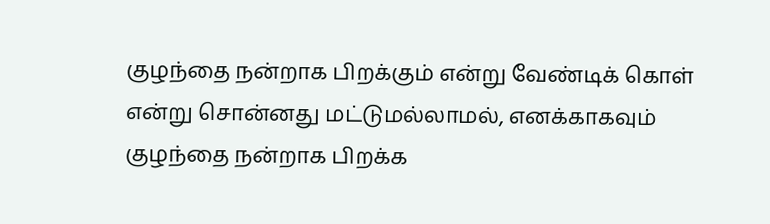குழந்தை நன்றாக பிறக்கும் என்று வேண்டிக் கொள் என்று சொன்னது மட்டுமல்லாமல், எனக்காகவும் குழந்தை நன்றாக பிறக்க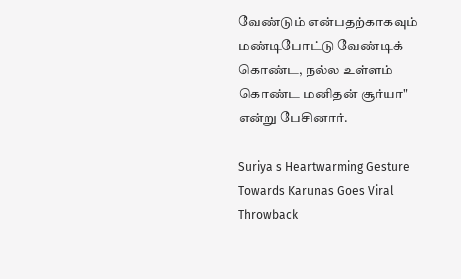வேண்டும் என்பதற்காகவும் மண்டிபோட்டு வேண்டிக் கொண்ட, நல்ல உள்ளம் கொண்ட மனிதன் சூர்யா" என்று பேசினார்.

Suriya s Heartwarming Gesture Towards Karunas Goes Viral Throwback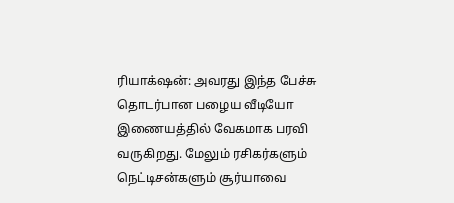ரியாக்‌ஷன்: அவரது இந்த பேச்சு தொடர்பான பழைய வீடியோ இணையத்தில் வேகமாக பரவி வருகிறது. மேலும் ரசிகர்களும் நெட்டிசன்களும் சூர்யாவை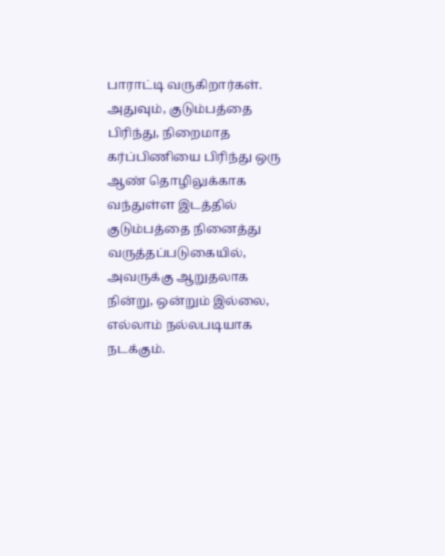பாராட்டி வருகிறார்கள். அதுவும், குடும்பத்தை பிரிந்து, நிறைமாத கர்ப்பிணியை பிரிந்து ஒரு ஆண் தொழிலுக்காக வந்துள்ள இடத்தில் குடும்பத்தை நினைத்து வருத்தப்படுகையில், அவருக்கு ஆறுதலாக நின்று, ஒன்றும் இல்லை, எல்லாம் நல்லபடியாக நடக்கும்.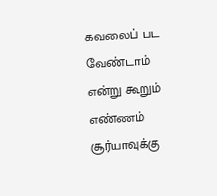கவலைப் பட வேண்டாம் என்று கூறும் எண்ணம் சூர்யாவுக்கு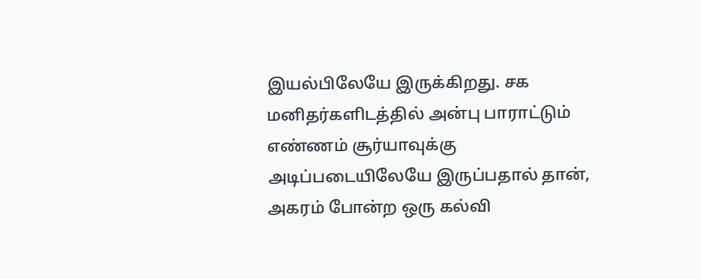இயல்பிலேயே இருக்கிறது. சக மனிதர்களிடத்தில் அன்பு பாராட்டும் எண்ணம் சூர்யாவுக்கு அடிப்படையிலேயே இருப்பதால் தான், அகரம் போன்ற ஒரு கல்வி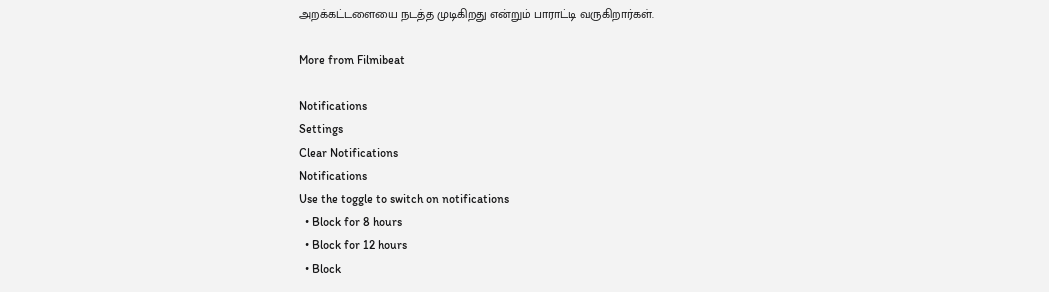அறக்கட்டளையை நடத்த முடிகிறது என்றும் பாராட்டி வருகிறார்கள்.

More from Filmibeat

Notifications
Settings
Clear Notifications
Notifications
Use the toggle to switch on notifications
  • Block for 8 hours
  • Block for 12 hours
  • Block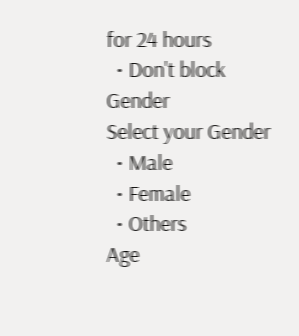for 24 hours
  • Don't block
Gender
Select your Gender
  • Male
  • Female
  • Others
Age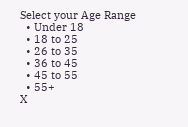Select your Age Range
  • Under 18
  • 18 to 25
  • 26 to 35
  • 36 to 45
  • 45 to 55
  • 55+
X